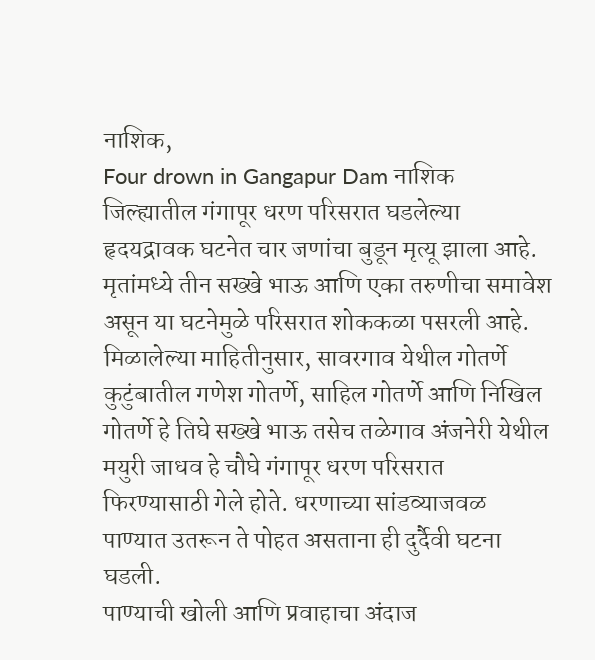नाशिक,
Four drown in Gangapur Dam नाशिक जिल्ह्यातील गंगापूर धरण परिसरात घडलेल्या हृदयद्रावक घटनेत चार जणांचा बुडून मृत्यू झाला आहे. मृतांमध्ये तीन सख्खे भाऊ आणि एका तरुणीचा समावेश असून या घटनेमुळे परिसरात शोककळा पसरली आहे. मिळालेल्या माहितीनुसार, सावरगाव येथील गोतर्णे कुटुंबातील गणेश गोतर्णे, साहिल गोतर्णे आणि निखिल गोतर्णे हे तिघे सख्खे भाऊ तसेच तळेगाव अंजनेरी येथील मयुरी जाधव हे चौघे गंगापूर धरण परिसरात फिरण्यासाठी गेले होते. धरणाच्या सांडव्याजवळ पाण्यात उतरून ते पोहत असताना ही दुर्दैवी घटना घडली.
पाण्याची खोली आणि प्रवाहाचा अंदाज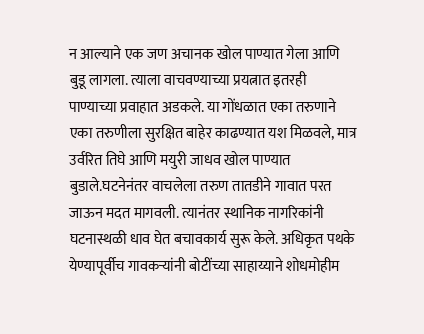न आल्याने एक जण अचानक खोल पाण्यात गेला आणि बुडू लागला. त्याला वाचवण्याच्या प्रयत्नात इतरही पाण्याच्या प्रवाहात अडकले. या गोंधळात एका तरुणाने एका तरुणीला सुरक्षित बाहेर काढण्यात यश मिळवले, मात्र उर्वरित तिघे आणि मयुरी जाधव खोल पाण्यात बुडाले.घटनेनंतर वाचलेला तरुण तातडीने गावात परत जाऊन मदत मागवली. त्यानंतर स्थानिक नागरिकांनी घटनास्थळी धाव घेत बचावकार्य सुरू केले. अधिकृत पथके येण्यापूर्वीच गावकऱ्यांनी बोटींच्या साहाय्याने शोधमोहीम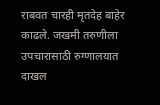राबवत चारही मृतदेह बाहेर काढले. जखमी तरुणीला उपचारासाठी रुग्णालयात दाखल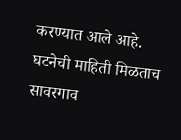करण्यात आले आहे. घटनेची माहिती मिळताच सावरगाव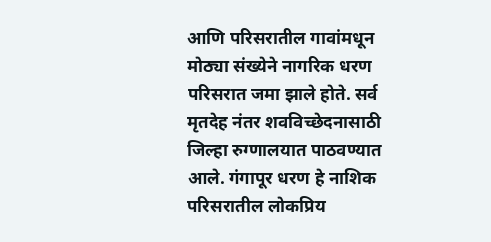आणि परिसरातील गावांमधून मोठ्या संख्येने नागरिक धरण परिसरात जमा झाले होते. सर्व मृतदेह नंतर शवविच्छेदनासाठी जिल्हा रुग्णालयात पाठवण्यात आले. गंगापूर धरण हे नाशिक परिसरातील लोकप्रिय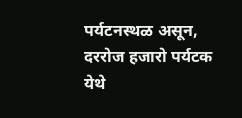पर्यटनस्थळ असून, दररोज हजारो पर्यटक येथे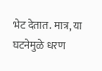भेट देतात. मात्र, या घटनेमुळे धरण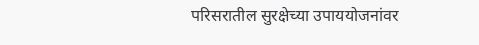परिसरातील सुरक्षेच्या उपाययोजनांवर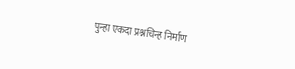पुन्हा एकदा प्रश्नचिन्ह निर्माण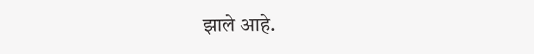झाले आहे.